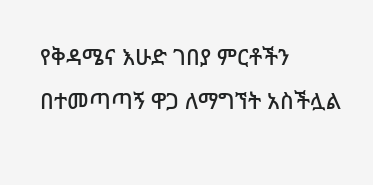የቅዳሜና እሁድ ገበያ ምርቶችን በተመጣጣኝ ዋጋ ለማግኘት አስችሏል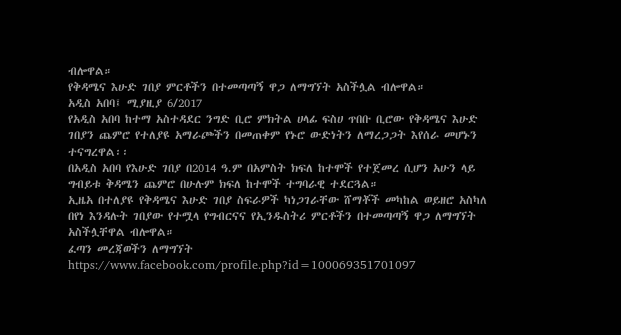ብሎዋል።
የቅዳሜና እሁድ ገበያ ምርቶችን በተመጣጣኝ ዋጋ ለማግኘት አስችሏል ብሎዋል።
አዲስ አበባ፤ ሚያዚያ 6/2017
የአዲስ አበባ ከተማ አስተዳደር ንግድ ቢሮ ምክትል ሀላፊ ፍስሀ ጥበቡ ቢሮው የቅዳሜና እሁድ ገበያን ጨምሮ የተለያዩ አማራጮችን በመጠቀም የኑሮ ውድነትን ለማረጋጋት እየሰራ መሆኑን ተናግረዋል፡፡
በአዲስ አበባ የእሁድ ገበያ በ2014 ዓ.ም በአምስት ክፍለ ከተሞች የተጀመረ ሲሆን አሁን ላይ ግብይቱ ቅዳሜን ጨምሮ በሁሉም ክፍለ ከተሞች ተግባራዊ ተደርጓል።
ኢዜአ በተለያዩ የቅዳሜና እሁድ ገበያ ስፍራዎች ካነጋገራቸው ሸማቾች መካከል ወይዘሮ አስካለ በየነ እንዳሉት ገበያው የተሟላ የግብርናና የኢንዱስትሪ ምርቶችን በተመጣጣኝ ዋጋ ለማግኘት አስችሏቸዋል ብሎዋል።
ፈጣን መረጃወችን ለማግኘት
https://www.facebook.com/profile.php?id=100069351701097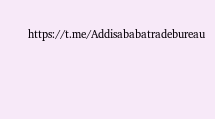https://t.me/Addisababatradebureau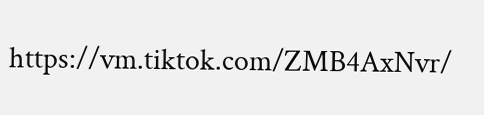https://vm.tiktok.com/ZMB4AxNvr/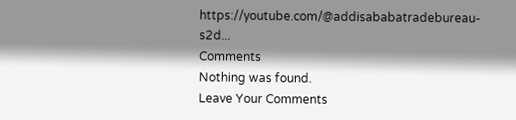https://youtube.com/@addisababatradebureau-s2d...
Comments
Nothing was found.
Leave Your Comments